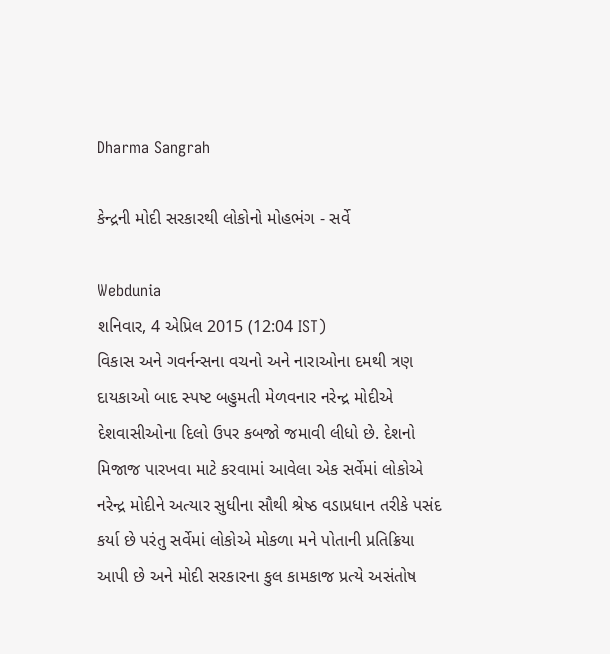Dharma Sangrah

કેન્દ્રની મોદી સરકારથી લોકોનો મોહભંગ - સર્વે

Webdunia
શનિવાર, 4 એપ્રિલ 2015 (12:04 IST)
વિકાસ અને ગવર્નન્‍સના વચનો અને નારાઓના દમથી ત્રણ દાયકાઓ બાદ સ્‍પષ્‍ટ બહુમતી મેળવનાર નરેન્‍દ્ર મોદીએ દેશવાસીઓના દિલો ઉપર કબજો જમાવી લીધો છે. દેશનો મિજાજ પારખવા માટે કરવામાં આવેલા એક સર્વેમાં લોકોએ નરેન્‍દ્ર મોદીને અત્‍યાર સુધીના સૌથી શ્રેષ્‍ઠ વડાપ્રધાન તરીકે પસંદ કર્યા છે પરંતુ સર્વેમાં લોકોએ મોકળા મને પોતાની પ્રતિક્રિયા આપી છે અને મોદી સરકારના કુલ કામકાજ પ્રત્‍યે અસંતોષ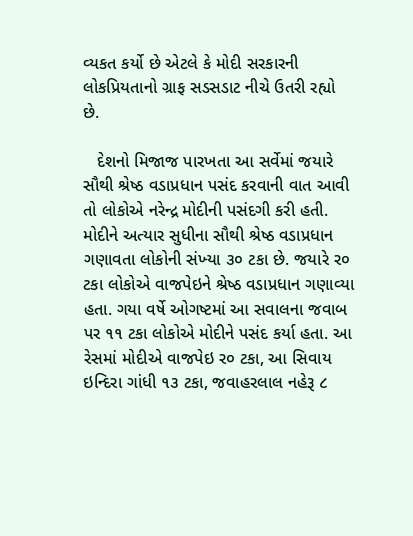વ્‍યકત કર્યો છે એટલે કે મોદી સરકારની લોકપ્રિયતાનો ગ્રાફ સડસડાટ નીચે ઉતરી રહ્યો છે.

   દેશનો મિજાજ પારખતા આ સર્વેમાં જયારે સૌથી શ્રેષ્‍ઠ વડાપ્રધાન પસંદ કરવાની વાત આવી તો લોકોએ નરેન્‍દ્ર મોદીની પસંદગી કરી હતી. મોદીને અત્‍યાર સુધીના સૌથી શ્રેષ્‍ઠ વડાપ્રધાન ગણાવતા લોકોની સંખ્‍યા ૩૦ ટકા છે. જયારે ર૦ ટકા લોકોએ વાજપેઇને શ્રેષ્‍ઠ વડાપ્રધાન ગણાવ્‍યા હતા. ગયા વર્ષે ઓગષ્‍ટમાં આ સવાલના જવાબ પર ૧૧ ટકા લોકોએ મોદીને પસંદ કર્યા હતા. આ રેસમાં મોદીએ વાજપેઇ ર૦ ટકા, આ સિવાય ઇન્‍દિરા ગાંધી ૧૩ ટકા, જવાહરલાલ નહેરૂ ૮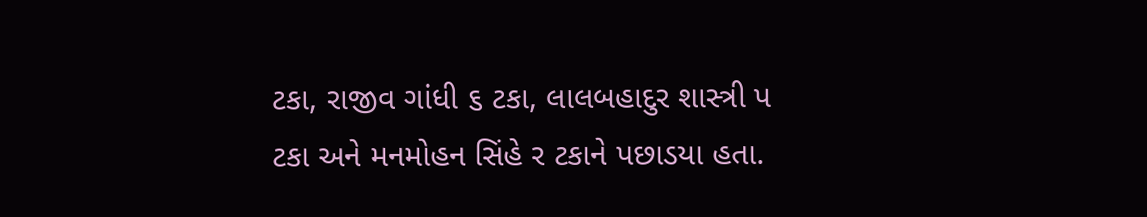ટકા, રાજીવ ગાંધી ૬ ટકા, લાલબહાદુર શાસ્ત્રી પ ટકા અને મનમોહન સિંહે ર ટકાને પછાડયા હતા.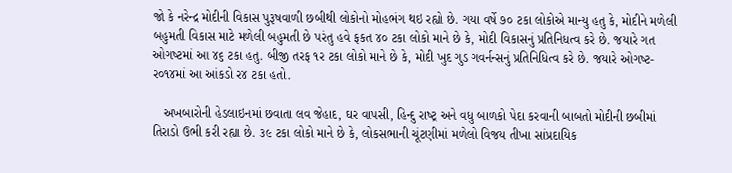જો કે નરેન્‍દ્ર મોદીની વિકાસ પુરૂષવાળી છબીથી લોકોનો મોહભંગ થઇ રહ્યો છે. ગયા વર્ષે ૭૦ ટકા લોકોએ માન્‍યુ હતુ કે, મોદીને મળેલી બહુમતી વિકાસ માટે મળેલી બહુમતી છે પરંતુ હવે ફકત ૪૦ ટકા લોકો માને છે કે, મોદી વિકાસનું પ્રતિનિધત્‍વ કરે છે. જયારે ગત ઓગષ્‍ટમાં આ ૪૬ ટકા હતુ. બીજી તરફ ૧ર ટકા લોકો માને છે કે, મોદી ખુદ ગુડ ગવર્નન્‍સનું પ્રતિનિધિત્‍વ કરે છે. જયારે ઓગષ્‍ટ-ર૦૧૪માં આ આંકડો ર૪ ટકા હતો.

   અખબારોની હેડલાઇનમાં છવાતા લવ જેહાદ, ઘર વાપસી, હિન્‍દુ રાષ્‍ટ્ર અને વધુ બાળકો પેદા કરવાની બાબતો મોદીની છબીમાં તિરાડો ઉભી કરી રહ્યા છે. ૩૯ ટકા લોકો માને છે કે, લોકસભાની ચૂંટણીમાં મળેલો વિજય તીખા સાંપ્રદાયિક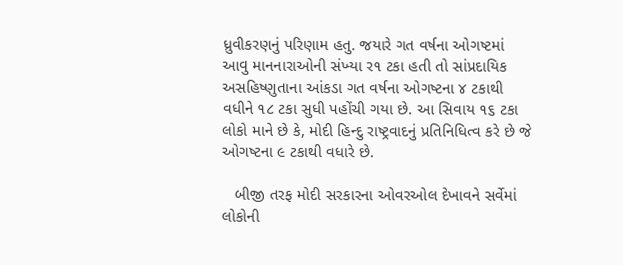ધ્રુવીકરણનું પરિણામ હતુ. જયારે ગત વર્ષના ઓગષ્‍ટમાં આવુ માનનારાઓની સંખ્‍યા ર૧ ટકા હતી તો સાંપ્રદાયિક અસહિષ્‍ણુતાના આંકડા ગત વર્ષના ઓગષ્‍ટના ૪ ટકાથી વધીને ૧૮ ટકા સુધી પહોંચી ગયા છે. આ સિવાય ૧૬ ટકા લોકો માને છે કે, મોદી હિન્‍દુ રાષ્‍ટ્રવાદનું પ્રતિનિધિત્‍વ કરે છે જે ઓગષ્‍ટના ૯ ટકાથી વધારે છે.

   બીજી તરફ મોદી સરકારના ઓવરઓલ દેખાવને સર્વેમાં લોકોની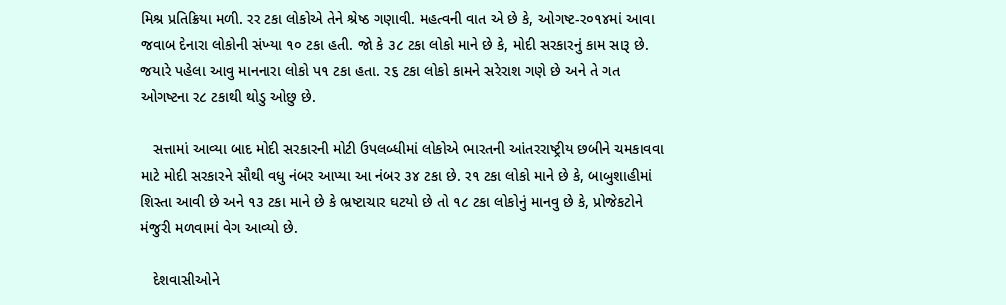મિશ્ર પ્રતિક્રિયા મળી. રર ટકા લોકોએ તેને શ્રેષ્‍ઠ ગણાવી. મહત્‍વની વાત એ છે કે, ઓગષ્‍ટ-ર૦૧૪માં આવા જવાબ દેનારા લોકોની સંખ્‍યા ૧૦ ટકા હતી. જો કે ૩૮ ટકા લોકો માને છે કે, મોદી સરકારનું કામ સારૂ છે. જયારે પહેલા આવુ માનનારા લોકો પ૧ ટકા હતા. ર૬ ટકા લોકો કામને સરેરાશ ગણે છે અને તે ગત ઓગષ્‍ટના ર૮ ટકાથી થોડુ ઓછુ છે.

   સત્તામાં આવ્‍યા બાદ મોદી સરકારની મોટી ઉપલબ્‍ધીમાં લોકોએ ભારતની આંતરરાષ્‍ટ્રીય છબીને ચમકાવવા માટે મોદી સરકારને સૌથી વધુ નંબર આપ્‍યા આ નંબર ૩૪ ટકા છે. ર૧ ટકા લોકો માને છે કે, બાબુશાહીમાં શિસ્‍તા આવી છે અને ૧૩ ટકા માને છે કે ભ્રષ્‍ટાચાર ઘટયો છે તો ૧૮ ટકા લોકોનું માનવુ છે કે, પ્રોજેકટોને મંજુરી મળવામાં વેગ આવ્‍યો છે.

   દેશવાસીઓને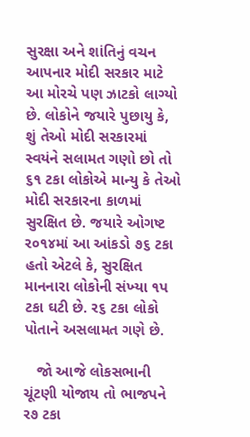સુરક્ષા અને શાંતિનું વચન આપનાર મોદી સરકાર માટે આ મોરચે પણ ઝાટકો લાગ્‍યો છે. લોકોને જયારે પુછાયુ કે, શું તેઓ મોદી સરકારમાં સ્‍વયંને સલામત ગણો છો તો ૬૧ ટકા લોકોએ માન્‍યુ કે તેઓ મોદી સરકારના કાળમાં સુરક્ષિત છે. જયારે ઓગષ્‍ટ ર૦૧૪માં આ આંકડો ૭૬ ટકા હતો એટલે કે, સુરક્ષિત માનનારા લોકોની સંખ્‍યા ૧પ ટકા ઘટી છે. ર૬ ટકા લોકો પોતાને અસલામત ગણે છે.

   જો આજે લોકસભાની ચૂંટણી યોજાય તો ભાજપને ર૭ ટકા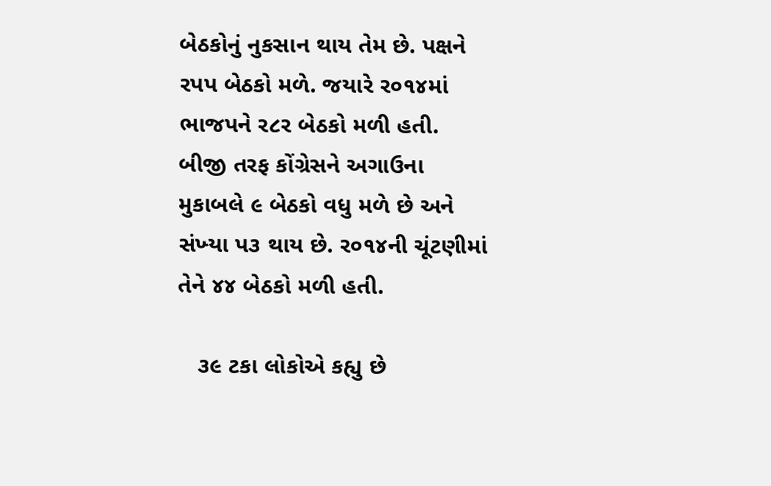બેઠકોનું નુકસાન થાય તેમ છે. પક્ષને રપપ બેઠકો મળે. જયારે ર૦૧૪માં ભાજપને ર૮ર બેઠકો મળી હતી. બીજી તરફ કોંગ્રેસને અગાઉના મુકાબલે ૯ બેઠકો વધુ મળે છે અને સંખ્‍યા પ૩ થાય છે. ર૦૧૪ની ચૂંટણીમાં તેને ૪૪ બેઠકો મળી હતી.

   ૩૯ ટકા લોકોએ કહ્યુ છે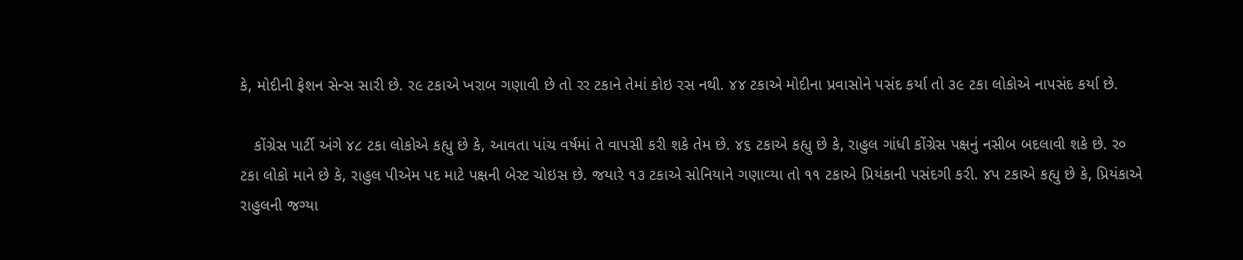કે, મોદીની ફેશન સેન્‍સ સારી છે. ર૯ ટકાએ ખરાબ ગણાવી છે તો રર ટકાને તેમાં કોઇ રસ નથી. ૪૪ ટકાએ મોદીના પ્રવાસોને પસંદ કર્યા તો ૩૯ ટકા લોકોએ નાપસંદ કર્યા છે.

   કોંગ્રેસ પાર્ટી અંગે ૪૮ ટકા લોકોએ કહ્યુ છે કે, આવતા પાંચ વર્ષમાં તે વાપસી કરી શકે તેમ છે. ૪૬ ટકાએ કહ્યુ છે કે, રાહુલ ગાંધી કોંગ્રેસ પક્ષનું નસીબ બદલાવી શકે છે. ર૦ ટકા લોકો માને છે કે, રાહુલ પીએમ પદ માટે પક્ષની બેસ્‍ટ ચોઇસ છે. જયારે ૧૩ ટકાએ સોનિયાને ગણાવ્‍યા તો ૧૧ ટકાએ પ્રિયંકાની પસંદગી કરી. ૪પ ટકાએ કહ્યુ છે કે, પ્રિયંકાએ રાહુલની જગ્‍યા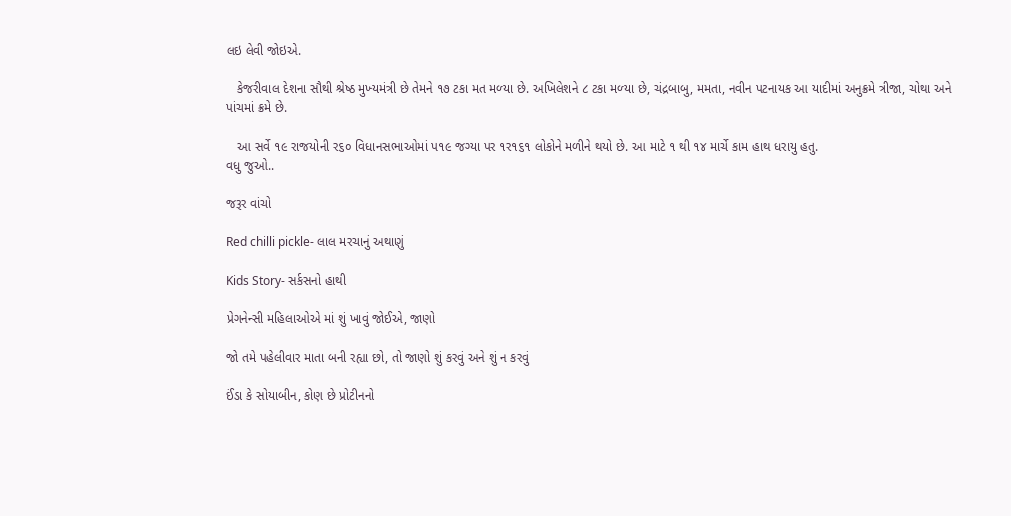લઇ લેવી જોઇએ.

   કેજરીવાલ દેશના સૌથી શ્રેષ્‍ઠ મુખ્‍યમંત્રી છે તેમને ૧૭ ટકા મત મળ્‍યા છે. અખિલેશને ૮ ટકા મળ્‍યા છે, ચંદ્રબાબુ, મમતા, નવીન પટનાયક આ યાદીમાં અનુક્રમે ત્રીજા, ચોથા અને પાંચમાં ક્રમે છે.

   આ સર્વે ૧૯ રાજયોની ર૬૦ વિધાનસભાઓમાં પ૧૯ જગ્‍યા પર ૧ર૧૬૧ લોકોને મળીને થયો છે. આ માટે ૧ થી ૧૪ માર્ચે કામ હાથ ધરાયુ હતુ.
વધુ જુઓ..

જરૂર વાંચો

Red chilli pickle- લાલ મરચાનું અથાણું

Kids Story- સર્કસનો હાથી

પ્રેગનેન્સી મહિલાઓએ માં શું ખાવું જોઈએ, જાણો

જો તમે પહેલીવાર માતા બની રહ્યા છો, તો જાણો શું કરવું અને શું ન કરવું

ઈંડા કે સોયાબીન, કોણ છે પ્રોટીનનો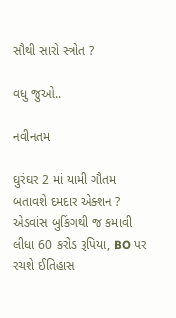સૌથી સારો સ્ત્રોત ?

વધુ જુઓ..

નવીનતમ

ઘુરંઘર 2 માં યામી ગૌતમ બતાવશે દમદાર એક્શન ? એડવાંસ બુકિંગથી જ કમાવી લીધા 60 કરોડ રૂપિયા, BO પર રચશે ઈતિહાસ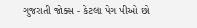ગુજરાતી જોક્સ - કેટલા પેગ પીઓ છો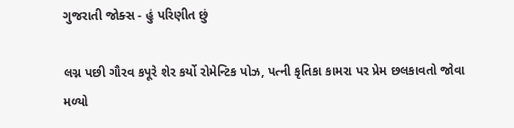ગુજરાતી જોક્સ - હું પરિણીત છું

લગ્ન પછી ગૌરવ કપૂરે શેર કર્યો રોમેન્ટિક પોઝ, પત્ની કૃતિકા કામરા પર પ્રેમ છલકાવતો જોવા મળ્યો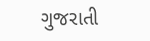ગુજરાતી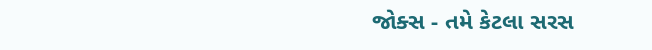જોક્સ - તમે કેટલા સરસ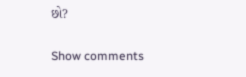છો?

Show comments